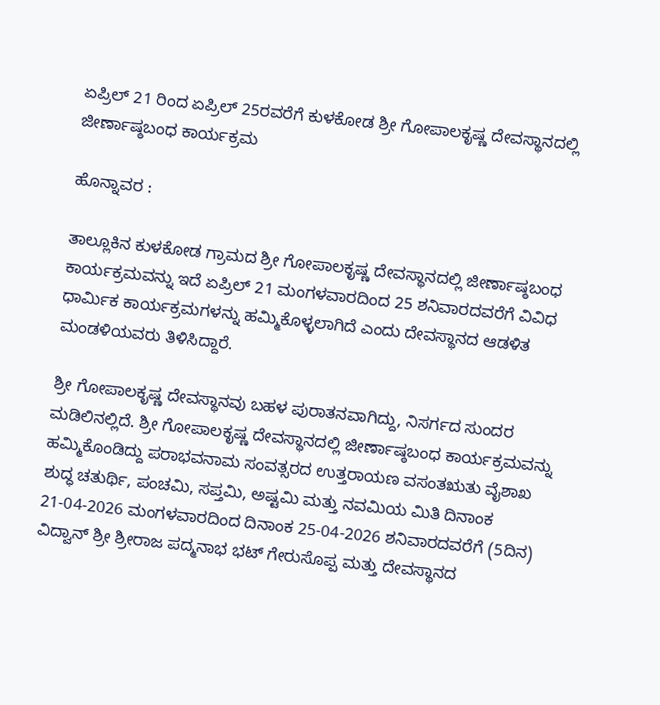ಏಪ್ರಿಲ್ 21 ರಿಂದ ಏಪ್ರಿಲ್ 25ರವರೆಗೆ ಕುಳಕೋಡ ಶ್ರೀ ಗೋಪಾಲಕೃಷ್ಣ ದೇವಸ್ಥಾನದಲ್ಲಿ ಜೀರ್ಣಾಷ್ಠಬಂಧ ಕಾರ್ಯಕ್ರಮ

ಹೊನ್ನಾವರ :

ತಾಲ್ಲೂಕಿನ ಕುಳಕೋಡ ಗ್ರಾಮದ ಶ್ರೀ ಗೋಪಾಲಕೃಷ್ಣ ದೇವಸ್ಥಾನದಲ್ಲಿ ಜೀರ್ಣಾಷ್ಠಬಂಧ ಕಾರ್ಯಕ್ರಮವನ್ನು ಇದೆ ಏಪ್ರಿಲ್ 21 ಮಂಗಳವಾರದಿಂದ 25 ಶನಿವಾರದವರೆಗೆ ವಿವಿಧ ಧಾರ್ಮಿಕ ಕಾರ್ಯಕ್ರಮಗಳನ್ನು ಹಮ್ಮಿಕೊಳ್ಳಲಾಗಿದೆ ಎಂದು ದೇವಸ್ಥಾನದ ಆಡಳಿತ ಮಂಡಳಿಯವರು ತಿಳಿಸಿದ್ದಾರೆ.

ಶ್ರೀ ಗೋಪಾಲಕೃಷ್ಣ ದೇವಸ್ಥಾನವು ಬಹಳ ಪುರಾತನವಾಗಿದ್ದು, ನಿಸರ್ಗದ ಸುಂದರ ಮಡಿಲಿನಲ್ಲಿದೆ. ಶ್ರೀ ಗೋಪಾಲಕೃಷ್ಣ ದೇವಸ್ಥಾನದಲ್ಲಿ ಜೀರ್ಣಾಷ್ಠಬಂಧ ಕಾರ್ಯಕ್ರಮವನ್ನು ಹಮ್ಮಿಕೊಂಡಿದ್ದು ಪರಾಭವನಾಮ ಸಂವತ್ಸರದ ಉತ್ತರಾಯಣ ವಸಂತಋತು ವೈಶಾಖ ಶುದ್ಧ ಚತುರ್ಥಿ, ಪಂಚಮಿ, ಸಪ್ತಮಿ, ಅಷ್ಟಮಿ ಮತ್ತು ನವಮಿಯ ಮಿತಿ ದಿನಾಂಕ 21-04-2026 ಮಂಗಳವಾರದಿಂದ ದಿನಾಂಕ 25-04-2026 ಶನಿವಾರದವರೆಗೆ (5ದಿನ) ವಿದ್ವಾನ್ ಶ್ರೀ ಶ್ರೀರಾಜ ಪದ್ಮನಾಭ ಭಟ್ ಗೇರುಸೊಪ್ಪ ಮತ್ತು ದೇವಸ್ಥಾನದ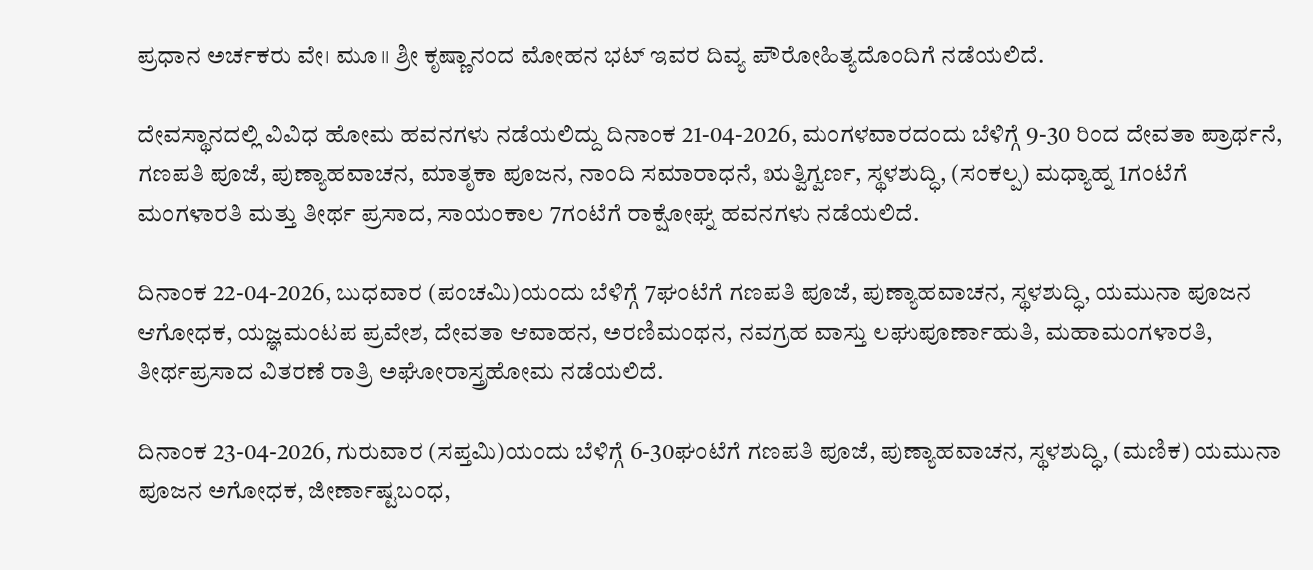ಪ್ರಧಾನ ಅರ್ಚಕರು ವೇ। ಮೂ॥ ಶ್ರೀ ಕೃಷ್ಣಾನಂದ ಮೋಹನ ಭಟ್ ಇವರ ದಿವ್ಯ ಪೌರೋಹಿತ್ಯದೊಂದಿಗೆ ನಡೆಯಲಿದೆ.

ದೇವಸ್ಥಾನದಲ್ಲಿ ವಿವಿಧ ಹೋಮ ಹವನಗಳು ನಡೆಯಲಿದ್ದು ದಿನಾಂಕ 21-04-2026, ಮಂಗಳವಾರದಂದು ಬೆಳಿಗ್ಗೆ 9-30 ರಿಂದ ದೇವತಾ ಪ್ರಾರ್ಥನೆ, ಗಣಪತಿ ಪೂಜೆ, ಪುಣ್ಯಾಹವಾಚನ, ಮಾತೃಕಾ ಪೂಜನ, ನಾಂದಿ ಸಮಾರಾಧನೆ, ಋತ್ವಿಗ್ವರ್ಣ, ಸ್ಥಳಶುದ್ಧಿ, (ಸಂಕಲ್ಪ) ಮಧ್ಯಾಹ್ನ 1ಗಂಟೆಗೆ ಮಂಗಳಾರತಿ ಮತ್ತು ತೀರ್ಥ ಪ್ರಸಾದ, ಸಾಯಂಕಾಲ 7ಗಂಟೆಗೆ ರಾಕ್ಷೋಘ್ನ ಹವನಗಳು ನಡೆಯಲಿದೆ.

ದಿನಾಂಕ 22-04-2026, ಬುಧವಾರ (ಪಂಚಮಿ)ಯಂದು ಬೆಳಿಗ್ಗೆ 7ಘಂಟೆಗೆ ಗಣಪತಿ ಪೂಜೆ, ಪುಣ್ಯಾಹವಾಚನ, ಸ್ಥಳಶುದ್ಧಿ, ಯಮುನಾ ಪೂಜನ ಆಗೋಧಕ, ಯಜ್ಞಮಂಟಪ ಪ್ರವೇಶ, ದೇವತಾ ಆವಾಹನ, ಅರಣಿಮಂಥನ, ನವಗ್ರಹ ವಾಸ್ತು ಲಘುಪೂರ್ಣಾಹುತಿ, ಮಹಾಮಂಗಳಾರತಿ, ತೀರ್ಥಪ್ರಸಾದ ವಿತರಣೆ ರಾತ್ರಿ ಅಘೋರಾಸ್ತ್ರಹೋಮ ನಡೆಯಲಿದೆ.

ದಿನಾಂಕ 23-04-2026, ಗುರುವಾರ (ಸಪ್ತಮಿ)ಯಂದು ಬೆಳಿಗ್ಗೆ 6-30ಘಂಟೆಗೆ ಗಣಪತಿ ಪೂಜೆ, ಪುಣ್ಯಾಹವಾಚನ, ಸ್ಥಳಶುದ್ಧಿ, (ಮಣಿಕ) ಯಮುನಾ ಪೂಜನ ಅಗೋಧಕ, ಜೀರ್ಣಾಷ್ಟಬಂಧ,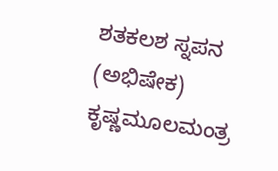ಶತಕಲಶ ಸ್ನಪನ (ಅಭಿಷೇಕ) ಕೃಷ್ಣಮೂಲಮಂತ್ರ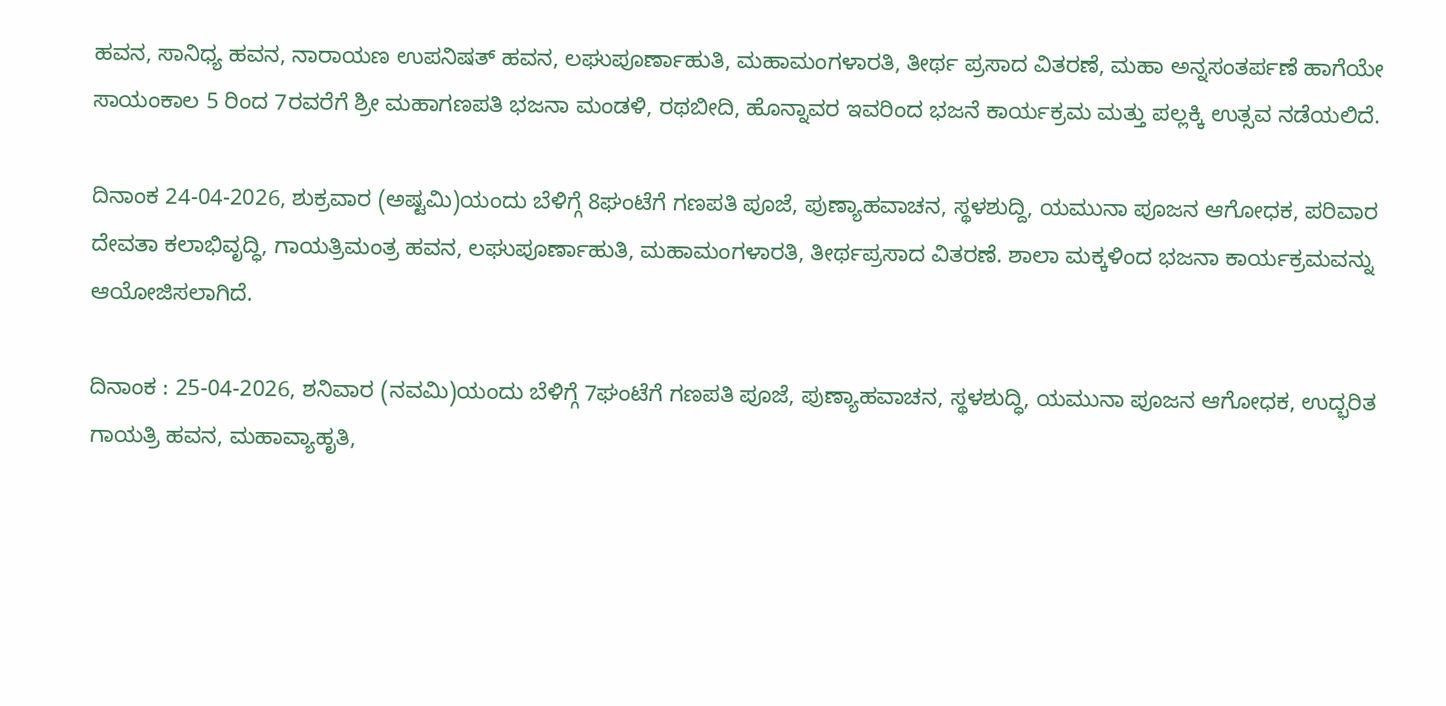ಹವನ, ಸಾನಿಧ್ಯ ಹವನ, ನಾರಾಯಣ ಉಪನಿಷತ್ ಹವನ, ಲಘುಪೂರ್ಣಾಹುತಿ, ಮಹಾಮಂಗಳಾರತಿ, ತೀರ್ಥ ಪ್ರಸಾದ ವಿತರಣೆ, ಮಹಾ ಅನ್ನಸಂತರ್ಪಣೆ ಹಾಗೆಯೇ ಸಾಯಂಕಾಲ 5 ರಿಂದ 7ರವರೆಗೆ ಶ್ರೀ ಮಹಾಗಣಪತಿ ಭಜನಾ ಮಂಡಳಿ, ರಥಬೀದಿ, ಹೊನ್ನಾವರ ಇವರಿಂದ ಭಜನೆ ಕಾರ್ಯಕ್ರಮ ಮತ್ತು ಪಲ್ಲಕ್ಕಿ ಉತ್ಸವ ನಡೆಯಲಿದೆ.

ದಿನಾಂಕ 24-04-2026, ಶುಕ್ರವಾರ (ಅಷ್ಟಮಿ)ಯಂದು ಬೆಳಿಗ್ಗೆ 8ಘಂಟೆಗೆ ಗಣಪತಿ ಪೂಜೆ, ಪುಣ್ಯಾಹವಾಚನ, ಸ್ಥಳಶುದ್ದಿ, ಯಮುನಾ ಪೂಜನ ಆಗೋಧಕ, ಪರಿವಾರ ದೇವತಾ ಕಲಾಭಿವೃದ್ಧಿ, ಗಾಯತ್ರಿಮಂತ್ರ ಹವನ, ಲಘುಪೂರ್ಣಾಹುತಿ, ಮಹಾಮಂಗಳಾರತಿ, ತೀರ್ಥಪ್ರಸಾದ ವಿತರಣೆ. ಶಾಲಾ ಮಕ್ಕಳಿಂದ ಭಜನಾ ಕಾರ್ಯಕ್ರಮವನ್ನು ಆಯೋಜಿಸಲಾಗಿದೆ.

ದಿನಾಂಕ : 25-04-2026, ಶನಿವಾರ (ನವಮಿ)ಯಂದು ಬೆಳಿಗ್ಗೆ 7ಘಂಟೆಗೆ ಗಣಪತಿ ಪೂಜೆ, ಪುಣ್ಯಾಹವಾಚನ, ಸ್ಥಳಶುದ್ಧಿ, ಯಮುನಾ ಪೂಜನ ಆಗೋಧಕ, ಉದ್ಭರಿತ ಗಾಯತ್ರಿ ಹವನ, ಮಹಾವ್ಯಾಹೃತಿ,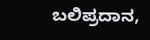ಬಲಿಪ್ರದಾನ,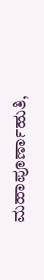ಮಹಾಪೂರ್ಣಾಹುತಿ,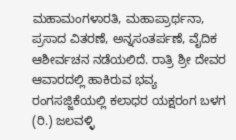ಮಹಾಮಂಗಳಾರತಿ, ಮಹಾಪ್ರಾರ್ಥನಾ, ಪ್ರಸಾದ ವಿತರಣೆ, ಅನ್ನಸಂತರ್ಪಣೆ, ವೈದಿಕ ಆಶೀರ್ವಚನ ನಡೆಯಲಿದೆ. ರಾತ್ರಿ ಶ್ರೀ ದೇವರ ಆವಾರದಲ್ಲಿ ಹಾಕಿರುವ ಭವ್ಯ ರಂಗಸಜ್ಜಿಕೆಯಲ್ಲಿ ಕಲಾಧರ ಯಕ್ಷರಂಗ ಬಳಗ (ರಿ.) ಜಲವಳ್ಳಿ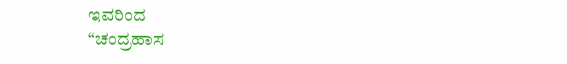ಇವರಿಂದ
“ಚಂದ್ರಹಾಸ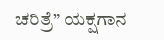ಚರಿತ್ರೆ” ಯಕ್ಷಗಾನ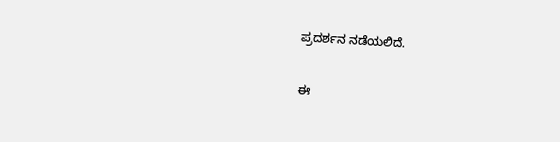ಪ್ರದರ್ಶನ ನಡೆಯಲಿದೆ.

ಈ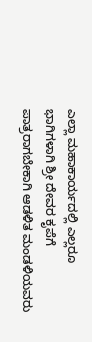ಎಲ್ಲಾ ಮಹಾಕಾರ್ಯದಲ್ಲಿ ಎಲ್ಲರೂ ಭಾಗಿಗಳಾಗಿ ಶ್ರೀ ದೇವರ ಕೃಪೆಗೆ ಪಾತ್ರರಾಗಬೇಕಾಗಿ ಆಡಳಿತ ಮಂಡಳಿಯವರು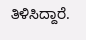ತಿಳಿಸಿದ್ದಾರೆ.